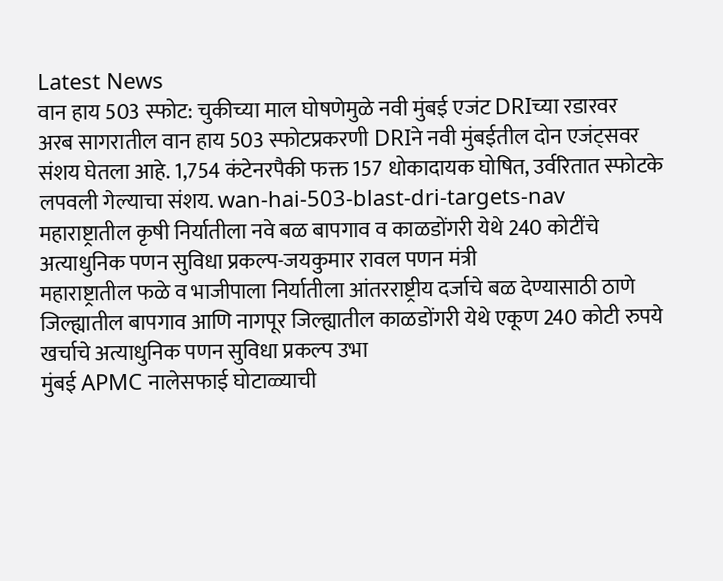Latest News
वान हाय 503 स्फोट: चुकीच्या माल घोषणेमुळे नवी मुंबई एजंट DRIच्या रडारवर
अरब सागरातील वान हाय 503 स्फोटप्रकरणी DRIने नवी मुंबईतील दोन एजंट्सवर संशय घेतला आहे. 1,754 कंटेनरपैकी फक्त 157 धोकादायक घोषित, उर्वरितात स्फोटके लपवली गेल्याचा संशय. wan-hai-503-blast-dri-targets-nav
महाराष्ट्रातील कृषी निर्यातीला नवे बळ बापगाव व काळडोंगरी येथे 240 कोटींचे अत्याधुनिक पणन सुविधा प्रकल्प-जयकुमार रावल पणन मंत्री
महाराष्ट्रातील फळे व भाजीपाला निर्यातीला आंतरराष्ट्रीय दर्जाचे बळ देण्यासाठी ठाणे जिल्ह्यातील बापगाव आणि नागपूर जिल्ह्यातील काळडोंगरी येथे एकूण 240 कोटी रुपये खर्चाचे अत्याधुनिक पणन सुविधा प्रकल्प उभा
मुंबई APMC नालेसफाई घोटाळ्याची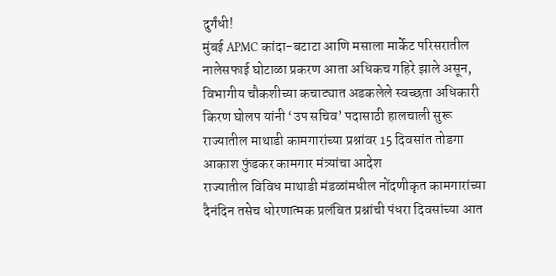दुर्गंधी!
मुंबई APMC कांदा-बटाटा आणि मसाला मार्केट परिसरातील नालेसफाई घोटाळा प्रकरण आता अधिकच गहिरे झाले असून, विभागीय चौकशीच्या कचाट्यात अडकलेले स्वच्छता अधिकारी किरण घोलप यांनी ‘उप सचिव’ पदासाठी हालचाली सुरू
राज्यातील माथाडी कामगारांच्या प्रश्नांवर 15 दिवसांत तोडगा आकाश फुंडकर कामगार मंत्र्यांचा आदेश
राज्यातील विविध माथाडी मंडळांमधील नोंदणीकृत कामगारांच्या दैनंदिन तसेच धोरणात्मक प्रलंबित प्रश्नांची पंधरा दिवसांच्या आत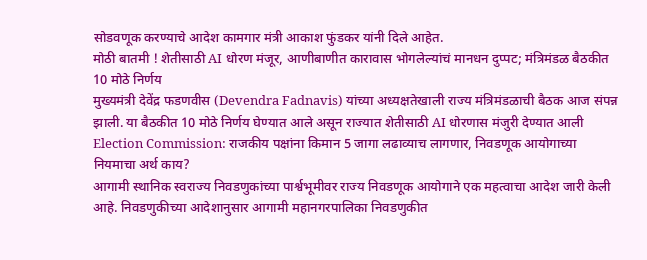सोडवणूक करण्याचे आदेश कामगार मंत्री आकाश फुंडकर यांनी दिले आहेत.
मोठी बातमी ! शेतीसाठी AI धोरण मंजूर, आणीबाणीत कारावास भोगलेल्यांचं मानधन दुप्पट; मंत्रिमंडळ बैठकीत 10 मोठे निर्णय
मुख्यमंत्री देवेंद्र फडणवीस (Devendra Fadnavis) यांच्या अध्यक्षतेखाली राज्य मंत्रिमंडळाची बैठक आज संपन्न झाली. या बैठकीत 10 मोठे निर्णय घेण्यात आले असून राज्यात शेतीसाठी AI धोरणास मंजुरी देण्यात आली
Election Commission: राजकीय पक्षांना किमान 5 जागा लढाव्याच लागणार, निवडणूक आयोगाच्या नियमाचा अर्थ काय?
आगामी स्थानिक स्वराज्य निवडणुकांच्या पार्श्वभूमीवर राज्य निवडणूक आयोगाने एक महत्वाचा आदेश जारी केली आहे. निवडणुकीच्या आदेशानुसार आगामी महानगरपालिका निवडणुकीत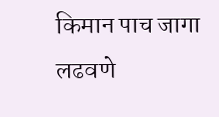किमान पाच जागा लढवणे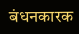बंधनकारक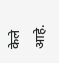केले आहे.